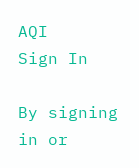AQI
Sign In

By signing in or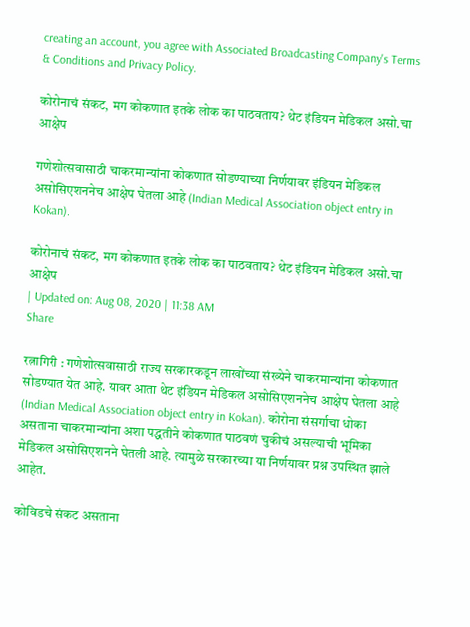creating an account, you agree with Associated Broadcasting Company's Terms & Conditions and Privacy Policy.

कोरोनाचं संकट, मग कोकणात इतके लोक का पाठवताय? थेट इंडियन मेडिकल असो.चा आक्षेप

गणेशोत्सवासाठी चाकरमान्यांना कोकणात सोडण्याच्या निर्णयावर इंडियन मेडिकल असोसिएशननेच आक्षेप घेतला आहे (Indian Medical Association object entry in Kokan).

कोरोनाचं संकट, मग कोकणात इतके लोक का पाठवताय? थेट इंडियन मेडिकल असो.चा आक्षेप
| Updated on: Aug 08, 2020 | 11:38 AM
Share

रत्नागिरी : गणेशोत्सवासाठी राज्य सरकारकडून लाखोंच्या संख्येने चाकरमान्यांना कोकणात सोडण्यात येत आहे. यावर आता थेट इंडियन मेडिकल असोसिएशननेच आक्षेप घेतला आहे (Indian Medical Association object entry in Kokan). कोरोना संसर्गाचा धोका असताना चाकरमान्यांना अशा पद्धतीने कोकणात पाठवणं चुकीचं असल्याची भूमिका मेडिकल असोसिएशनने घेतली आहे. त्यामुळे सरकारच्या या निर्णयावर प्रश्न उपस्थित झाले आहेत.

कोविडचे संकट असताना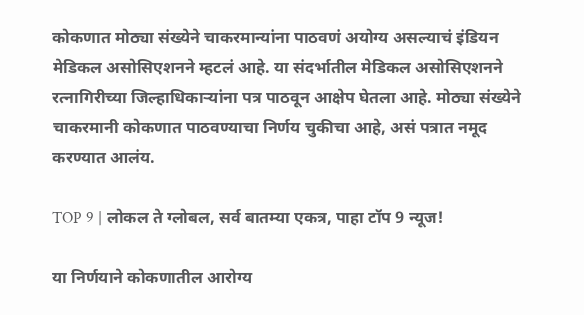कोकणात मोठ्या संख्येने चाकरमान्यांना पाठवणं अयोग्य असल्याचं इंडियन मेडिकल असोसिएशनने म्हटलं आहे. या संदर्भातील मेडिकल असोसिएशनने रत्नागिरीच्या जिल्हाधिकाऱ्यांना पत्र पाठवून आक्षेप घेतला आहे. मोठ्या संख्येने चाकरमानी कोकणात पाठवण्याचा निर्णय चुकीचा आहे, असं पत्रात नमूद करण्यात आलंय.

TOP 9 | लोकल ते ग्लोबल, सर्व बातम्या एकत्र, पाहा टॉप 9 न्यूज!

या निर्णयाने कोकणातील आरोग्य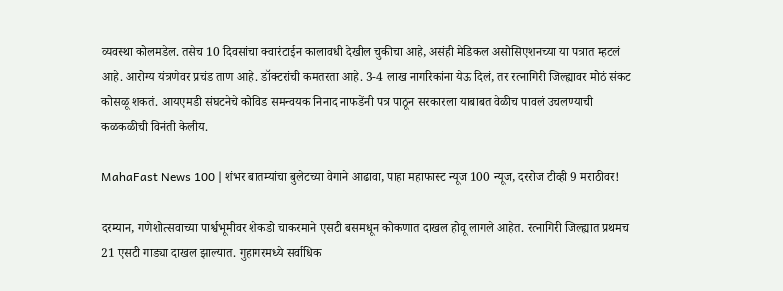व्यवस्था कोलमडेल. तसेच 10 दिवसांचा क्वारंटाईन कालावधी देखील चुकीचा आहे, असंही मेडिकल असोसिएशनच्या या पत्रात म्हटलं आहे. आरोग्य यंत्रणेवर प्रचंड ताण आहे. डॉक्टरांची कमतरता आहे. 3-4 लाख नागरिकांना येऊ दिलं, तर रत्नागिरी जिल्ह्यावर मोठं संकट कोसळू शकतं. आयएमडी संघटनेचे कोविड समन्वयक निनाद नाफडेंनी पत्र पाठून सरकारला याबाबत वेळीच पावलं उचलण्याची कळकळीची विनंती केलीय.

MahaFast News 100 | शंभर बातम्यांचा बुलेटच्या वेगाने आढावा, पाहा महाफास्ट न्यूज 100 न्यूज, दररोज टीव्ही 9 मराठीवर!

दरम्यान, गणेशोत्सवाच्या पार्श्वभूमीवर शेकडो चाकरमाने एसटी बसमधून कोकणात दाखल होवू लागले आहेत. रत्नागिरी जिल्ह्यात प्रथमच 21 एसटी गाड्या दाखल झाल्यात. गुहागरमध्ये सर्वाधिक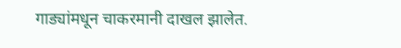गाड्यांमधून चाकरमानी दाखल झालेत.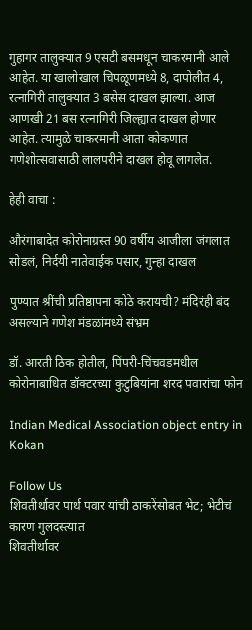गुहागर तालुक्यात 9 एसटी बसमधून चाकरमानी आले आहेत. या खालोखाल चिपळूणमध्ये 8, दापोलीत 4, रत्नागिरी तालुक्यात 3 बसेस दाखल झाल्या. आज आणखी 21 बस रत्नागिरी जिल्ह्यात दाखल होणार आहेत. त्यामुळे चाकरमानी आता कोकणात गणेशोत्सवासाठी लालपरीने दाखल होवू लागलेत.

हेही वाचा :

औरंगाबादेत कोरोनाग्रस्त 90 वर्षीय आजीला जंगलात सोडलं, निर्दयी नातेवाईक पसार, गुन्हा दाखल

पुण्यात श्रींची प्रतिष्ठापना कोठे करायची? मंदिरंही बंद असल्याने गणेश मंडळांमध्ये संभ्रम

डॉ. आरती ठिक होतील, पिंपरी-चिंचवडमधील कोरोनाबाधित डॉक्टरच्या कुटुबियांना शरद पवारांचा फोन

Indian Medical Association object entry in Kokan

Follow Us
शिवतीर्थावर पार्थ पवार यांची ठाकरेंसोबत भेट; भेटीचं कारण गुलदस्त्यात
शिवतीर्थावर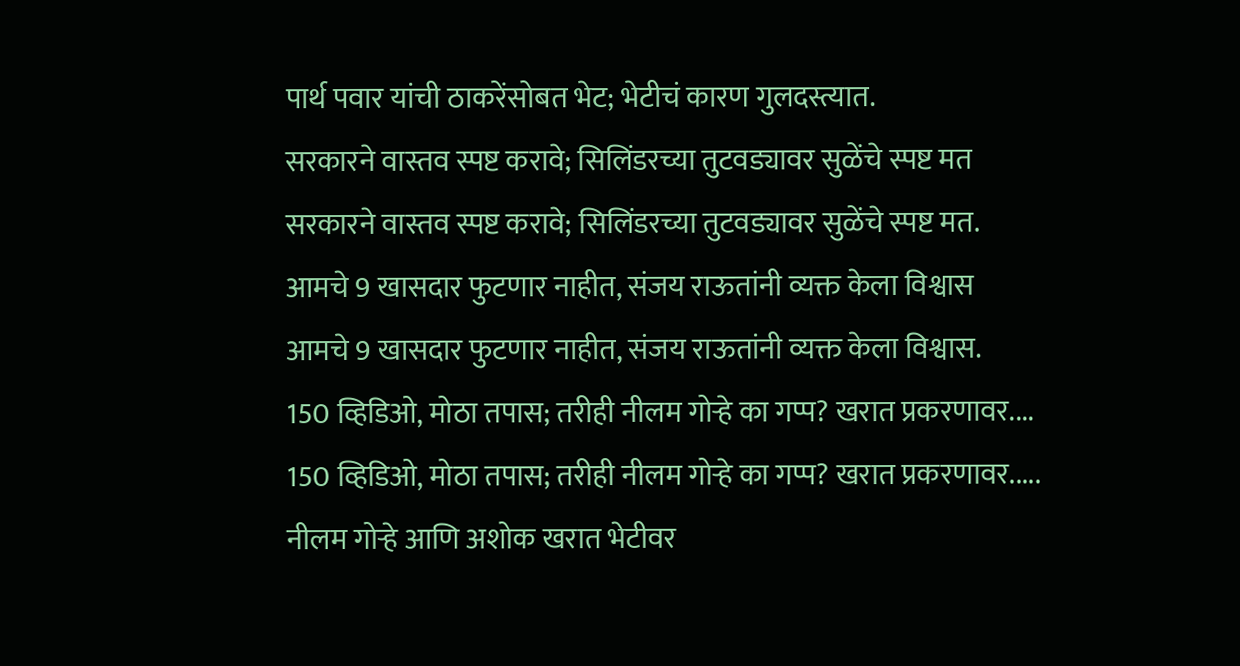पार्थ पवार यांची ठाकरेंसोबत भेट; भेटीचं कारण गुलदस्त्यात.
सरकारने वास्तव स्पष्ट करावे; सिलिंडरच्या तुटवड्यावर सुळेंचे स्पष्ट मत
सरकारने वास्तव स्पष्ट करावे; सिलिंडरच्या तुटवड्यावर सुळेंचे स्पष्ट मत.
आमचे 9 खासदार फुटणार नाहीत, संजय राऊतांनी व्यक्त केला विश्वास
आमचे 9 खासदार फुटणार नाहीत, संजय राऊतांनी व्यक्त केला विश्वास.
150 व्हिडिओ, मोठा तपास; तरीही नीलम गोऱ्हे का गप्प? खरात प्रकरणावर....
150 व्हिडिओ, मोठा तपास; तरीही नीलम गोऱ्हे का गप्प? खरात प्रकरणावर.....
नीलम गोऱ्हे आणि अशोक खरात भेटीवर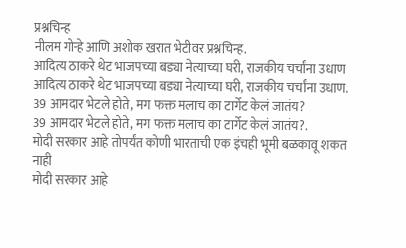प्रश्नचिन्ह
नीलम गोऱ्हे आणि अशोक खरात भेटीवर प्रश्नचिन्ह.
आदित्य ठाकरे थेट भाजपच्या बड्या नेत्याच्या घरी, राजकीय चर्चांना उधाण
आदित्य ठाकरे थेट भाजपच्या बड्या नेत्याच्या घरी, राजकीय चर्चांना उधाण.
39 आमदार भेटले होते, मग फक्त मलाच का टार्गेट केलं जातंय?
39 आमदार भेटले होते, मग फक्त मलाच का टार्गेट केलं जातंय?.
मोदी सरकार आहे तोपर्यंत कोणी भारताची एक इंचही भूमी बळकावू शकत नाही
मोदी सरकार आहे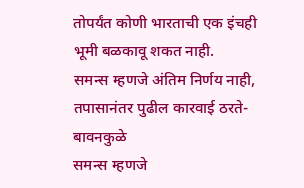तोपर्यंत कोणी भारताची एक इंचही भूमी बळकावू शकत नाही.
समन्स म्हणजे अंतिम निर्णय नाही, तपासानंतर पुढील कारवाई ठरते- बावनकुळे
समन्स म्हणजे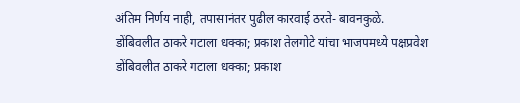अंतिम निर्णय नाही, तपासानंतर पुढील कारवाई ठरते- बावनकुळे.
डोंबिवलीत ठाकरे गटाला धक्का; प्रकाश तेलगोटे यांचा भाजपमध्ये पक्षप्रवेश
डोंबिवलीत ठाकरे गटाला धक्का; प्रकाश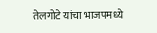तेलगोटे यांचा भाजपमध्ये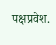पक्षप्रवेश.